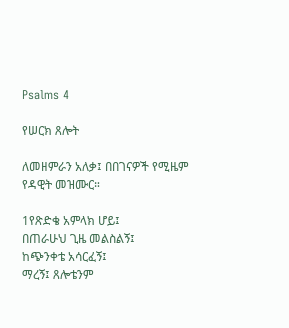Psalms 4

የሠርክ ጸሎት

ለመዘምራን አለቃ፤ በበገናዎች የሚዜም የዳዊት መዝሙር።

1የጽድቄ አምላክ ሆይ፤
በጠራሁህ ጊዜ መልስልኝ፤
ከጭንቀቴ አሳርፈኝ፤
ማረኝ፤ ጸሎቴንም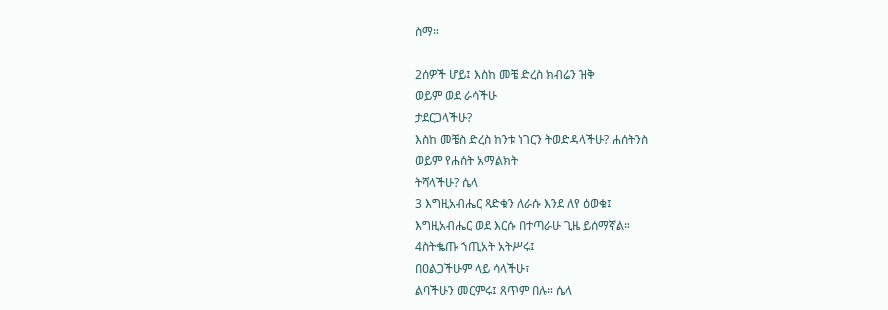ስማ።

2ሰዎች ሆይ፤ እስከ መቼ ድረስ ክብሬን ዝቅ
ወይም ወደ ራሳችሁ
ታደርጋላችሁ?
እስከ መቼስ ድረስ ከንቱ ነገርን ትወድዳላችሁ? ሐሰትንስ
ወይም የሐሰት አማልክት
ትሻላችሁ? ሴላ
3 እግዚአብሔር ጻድቁን ለራሱ እንደ ለየ ዕወቁ፤
እግዚአብሔር ወደ እርሱ በተጣራሁ ጊዜ ይሰማኛል።
4ስትቈጡ ኀጢአት አትሥሩ፤
በዐልጋችሁም ላይ ሳላችሁ፣
ልባችሁን መርምሩ፤ ጸጥም በሉ። ሴላ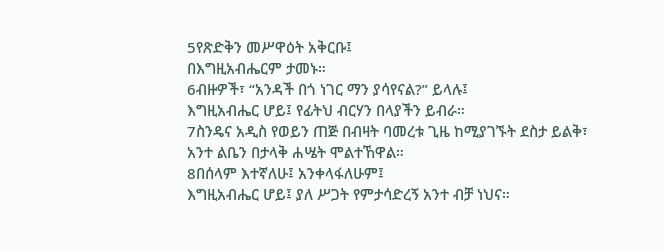5የጽድቅን መሥዋዕት አቅርቡ፤
በእግዚአብሔርም ታመኑ።
6ብዙዎች፣ “አንዳች በጎ ነገር ማን ያሳየናል?” ይላሉ፤
እግዚአብሔር ሆይ፤ የፊትህ ብርሃን በላያችን ይብራ።
7ስንዴና አዲስ የወይን ጠጅ በብዛት ባመረቱ ጊዜ ከሚያገኙት ደስታ ይልቅ፣
አንተ ልቤን በታላቅ ሐሤት ሞልተኸዋል።
8በሰላም እተኛለሁ፤ አንቀላፋለሁም፤
እግዚአብሔር ሆይ፤ ያለ ሥጋት የምታሳድረኝ አንተ ብቻ ነህና።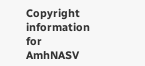Copyright information for AmhNASV